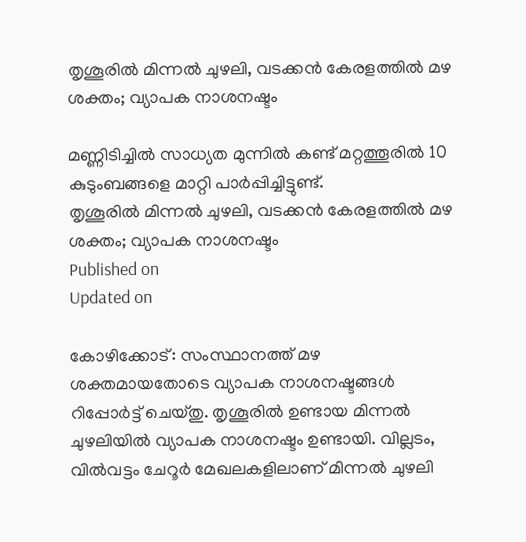തൃശൂരിൽ മിന്നൽ ചുഴലി, വടക്കൻ കേരളത്തിൽ മഴ ശക്തം; വ്യാപക നാശനഷ്ടം

മണ്ണിടിച്ചിൽ സാധ്യത മുന്നിൽ കണ്ട് മറ്റത്തൂരിൽ 10 കുടുംബങ്ങളെ മാറ്റി പാർപ്പിച്ചിട്ടുണ്ട്.
തൃശൂരിൽ മിന്നൽ ചുഴലി, വടക്കൻ കേരളത്തിൽ മഴ ശക്തം; വ്യാപക നാശനഷ്ടം
Published on
Updated on

കോഴിക്കോട്: സംസ്ഥാനത്ത് മഴ ശക്തമായതോടെ വ്യാപക നാശനഷ്ടങ്ങൾ റിപ്പോർട്ട് ചെയ്തു. തൃശൂരിൽ ഉണ്ടായ മിന്നൽ ചുഴലിയിൽ വ്യാപക നാശനഷ്ടം ഉണ്ടായി. വില്ലടം, വിൽവട്ടം ചേറൂർ മേഖലകളിലാണ് മിന്നൽ ചുഴലി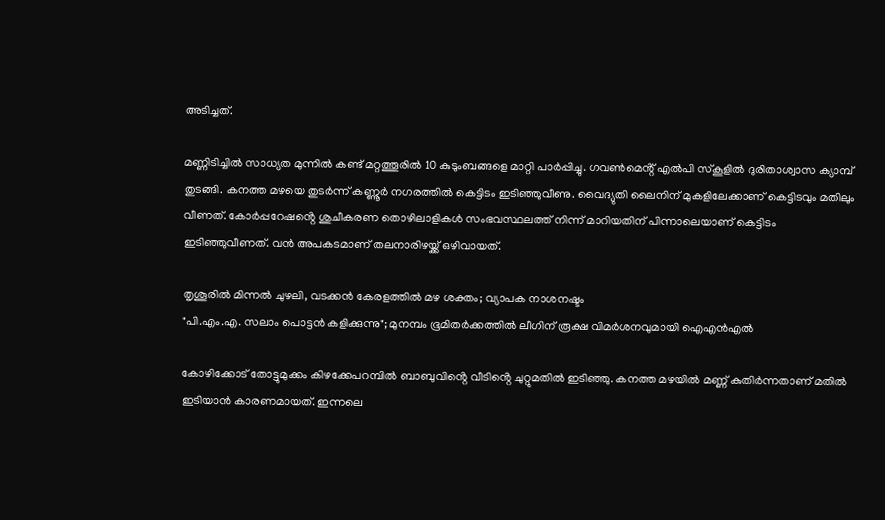അടിച്ചത്.

മണ്ണിടിച്ചിൽ സാധ്യത മുന്നിൽ കണ്ട് മറ്റത്തൂരിൽ 10 കുടുംബങ്ങളെ മാറ്റി പാർപ്പിച്ചു. ഗവൺമെൻ്റ് എൽപി സ്കൂളിൽ ദുരിതാശ്വാസ ക്യാമ്പ് തുടങ്ങി. കനത്ത മഴയെ തുടർന്ന് കണ്ണൂർ നഗരത്തിൽ കെട്ടിടം ഇടിഞ്ഞുവീണു. വൈദ്യുതി ലൈനിന് മുകളിലേക്കാണ് കെട്ടിടവും മതിലും വീണത്. കോർപ്പറേഷൻ്റെ ശുചീകരണ തൊഴിലാളികൾ സംഭവസ്ഥലത്ത് നിന്ന് മാറിയതിന് പിന്നാലെയാണ് കെട്ടിടം ഇടിഞ്ഞുവീണത്. വൻ അപകടമാണ് തലനാരിഴയ്ക്ക് ഒഴിവായത്.

തൃശൂരിൽ മിന്നൽ ചുഴലി, വടക്കൻ കേരളത്തിൽ മഴ ശക്തം; വ്യാപക നാശനഷ്ടം
"പി.എം.എ. സലാം പൊട്ടൻ കളിക്കുന്നു"; മുനമ്പം ഭൂമിതർക്കത്തിൽ ലീഗിന് രൂക്ഷ വിമർശനവുമായി ഐഎൻഎൽ

കോഴിക്കോട് തോട്ടുമുക്കം കിഴക്കേപറമ്പിൽ ബാബുവിൻ്റെ വീടിൻ്റെ ചുറ്റുമതിൽ ഇടിഞ്ഞു. കനത്ത മഴയിൽ മണ്ണ് കുതിർന്നതാണ് മതിൽ ഇടിയാൻ കാരണമായത്. ഇന്നലെ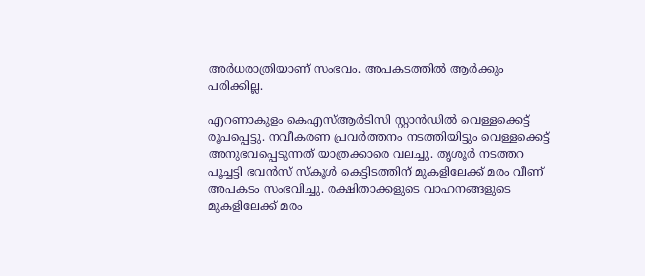അർധരാത്രിയാണ് സംഭവം. അപകടത്തിൽ ആർക്കും പരിക്കില്ല.

എറണാകുളം കെഎസ്ആർടിസി സ്റ്റാൻഡിൽ വെള്ളക്കെട്ട് രൂപപ്പെട്ടു. നവീകരണ പ്രവർത്തനം നടത്തിയിട്ടും വെള്ളക്കെട്ട് അനുഭവപ്പെടുന്നത് യാത്രക്കാരെ വലച്ചു. തൃശൂർ നടത്തറ പൂച്ചട്ടി ഭവൻസ് സ്കൂൾ കെട്ടിടത്തിന് മുകളിലേക്ക് മരം വീണ് അപകടം സംഭവിച്ചു. രക്ഷിതാക്കളുടെ വാഹനങ്ങളുടെ മുകളിലേക്ക് മരം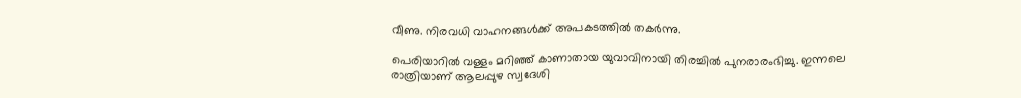വീണു. നിരവധി വാഹനങ്ങൾക്ക് അപകടത്തിൽ തകർന്നു.

പെരിയാറിൽ വള്ളം മറിഞ്ഞ് കാണാതായ യുവാവിനായി തിരച്ചിൽ പുനരാരംഭിച്ചു. ഇന്നലെ രാത്രിയാണ് ആലപ്പുഴ സ്വദേശി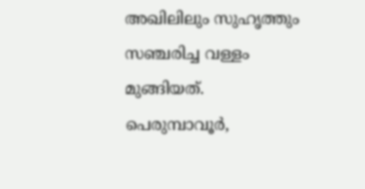അഖിലിലും സുഹൃത്തും സഞ്ചരിച്ച വള്ളം മുങ്ങിയത്. പെരുമ്പാവൂർ,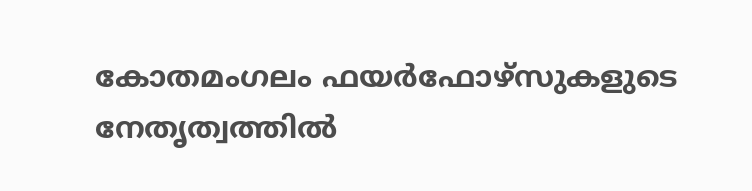കോതമംഗലം ഫയർഫോഴ്‌സുകളുടെ നേതൃത്വത്തിൽ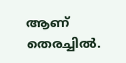ആണ് തെരച്ചിൽ.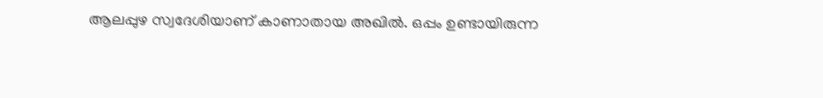ആലപ്പുഴ സ്വദേശിയാണ് കാണാതായ അഖിൽ. ഒപ്പം ഉണ്ടായിരുന്ന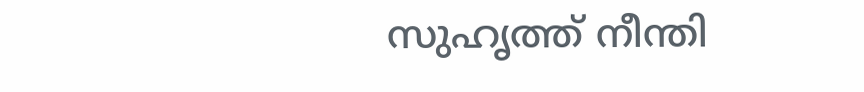സുഹൃത്ത് നീന്തി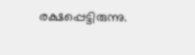രക്ഷപ്പെട്ടിരുന്നു.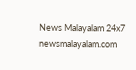News Malayalam 24x7
newsmalayalam.com